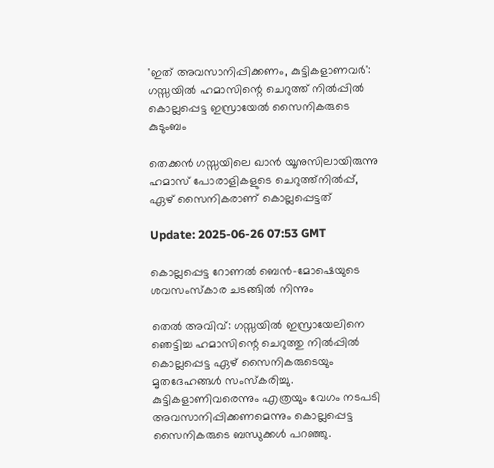'ഇത് അവസാനിപ്പിക്കണം, കുട്ടികളാണവർ': ഗസ്സയിൽ ഹമാസിന്റെ ചെറുത്ത് നിൽപ്പിൽ കൊല്ലപ്പെട്ട ഇസ്രായേൽ സൈനികരുടെ കുടുംബം

തെക്കന്‍ ഗസ്സയിലെ ഖാന്‍ യൂനുസിലായിരുന്നു ഹമാസ് പോരാളികളുടെ ചെറുത്ത്നില്‍പ്പ്, ഏഴ് സൈനികരാണ് കൊല്ലപ്പെട്ടത്

Update: 2025-06-26 07:53 GMT

കൊല്ലപ്പെട്ട റോണൽ ബെൻ-മോഷെയുടെ ശവസംസ്കാര ചടങ്ങില്‍ നിന്നും

തെല്‍ അവിവ്: ഗസ്സയിൽ ഇസ്രായേലിനെ ഞെട്ടിച്ച ഹമാസിന്റെ ചെറുത്തു നിൽപ്പില്‍ കൊല്ലപ്പെട്ട ഏഴ് സൈനികരുടെയും മൃതദേഹങ്ങള്‍ സംസ്കരിച്ചു. കുട്ടികളാണിവരെന്നും എത്രയും വേഗം നടപടി അവസാനിപ്പിക്കണമെന്നും കൊല്ലപ്പെട്ട സൈനികരുടെ ബന്ധുക്കള്‍ പറഞ്ഞു.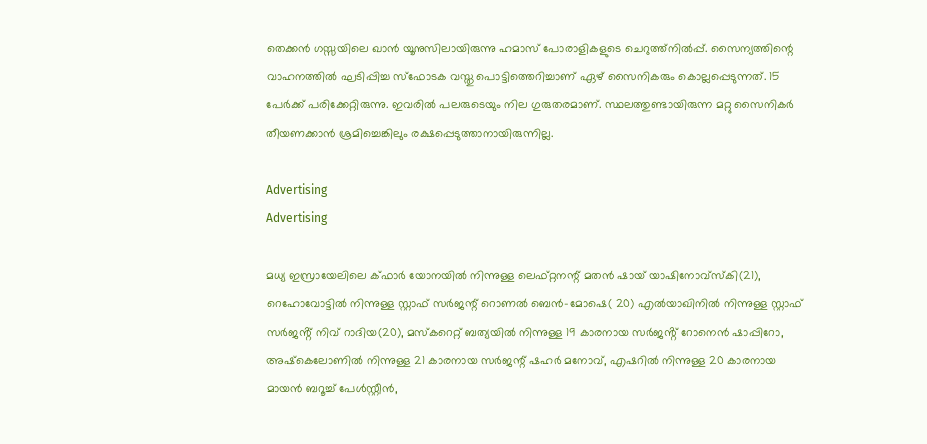തെക്കന്‍ ഗസ്സയിലെ ഖാന്‍ യൂനുസിലായിരുന്നു ഹമാസ് പോരാളികളുടെ ചെറുത്ത്നില്‍പ്പ്. സൈന്യത്തിന്റെ വാഹനത്തില്‍ ഘടിപ്പിച്ച സ്ഫോടക വസ്തു പൊട്ടിത്തെറിച്ചാണ് ഏഴ് സൈനികരും കൊല്ലപ്പെടുന്നത്. 15 പേര്‍ക്ക് പരിക്കേറ്റിരുന്നു. ഇവരില്‍ പലരുടെയും നില ഗുരുതരമാണ്. സ്ഥലത്തുണ്ടായിരുന്ന മറ്റു സൈനികര്‍ തീയണക്കാന്‍ ശ്രമിച്ചെങ്കിലും രക്ഷപ്പെടുത്താനായിരുന്നില്ല.

Advertising
Advertising

മധ്യ ഇസ്രായേലിലെ ക്ഫാർ യോനയിൽ നിന്നുള്ള ലെഫ്റ്റനന്റ് മതൻ ഷായ് യാഷിനോവ്സ്കി(21), റെഹോവോട്ടിൽ നിന്നുള്ള സ്റ്റാഫ് സർജന്റ് റൊണൽ ബെൻ-മോഷെ( 20) എൽയാഖിനിൽ നിന്നുള്ള സ്റ്റാഫ് സർജൻ്റ് നിവ് റാദിയ(20), മസ്‌കറെറ്റ് ബത്യയിൽ നിന്നുള്ള 19 കാരനായ സർജൻ്റ് റോനെൻ ഷാപ്പിറോ, അഷ്‌കെലോണിൽ നിന്നുള്ള 21 കാരനായ സർജന്റ് ഷഹർ മനോവ്, എഷറിൽ നിന്നുള്ള 20 കാരനായ മായൻ ബറൂച്ച് പേൾസ്റ്റീൻ,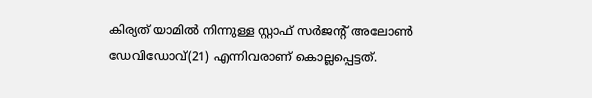കിര്യത് യാമിൽ നിന്നുള്ള സ്റ്റാഫ് സർജൻ്റ് അലോൺ ഡേവിഡോവ്(21) എന്നിവരാണ് കൊല്ലപ്പെട്ടത്.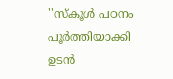''സ്കൂള്‍ പഠനം പൂര്‍ത്തിയാക്കി ഉടന്‍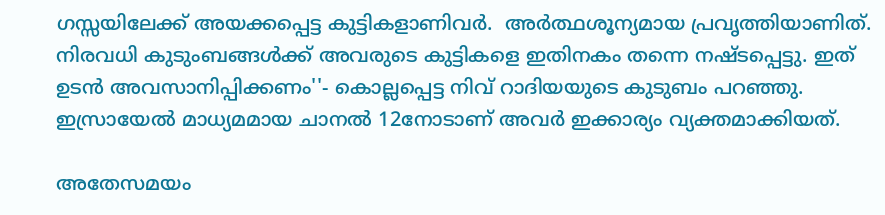ഗസ്സയിലേക്ക് അയക്കപ്പെട്ട കുട്ടികളാണിവര്‍.  അർത്ഥശൂന്യമായ പ്രവൃത്തിയാണിത്. നിരവധി കുടുംബങ്ങൾക്ക് അവരുടെ കുട്ടികളെ ഇതിനകം തന്നെ നഷ്ടപ്പെട്ടു. ഇത് ഉടന്‍ അവസാനിപ്പിക്കണം''- കൊല്ലപ്പെട്ട നിവ് റാദിയയുടെ കുടുബം പറഞ്ഞു. ഇസ്രായേല്‍ മാധ്യമമായ ചാനല്‍ 12നോടാണ് അവര്‍ ഇക്കാര്യം വ്യക്തമാക്കിയത്.

അതേസമയം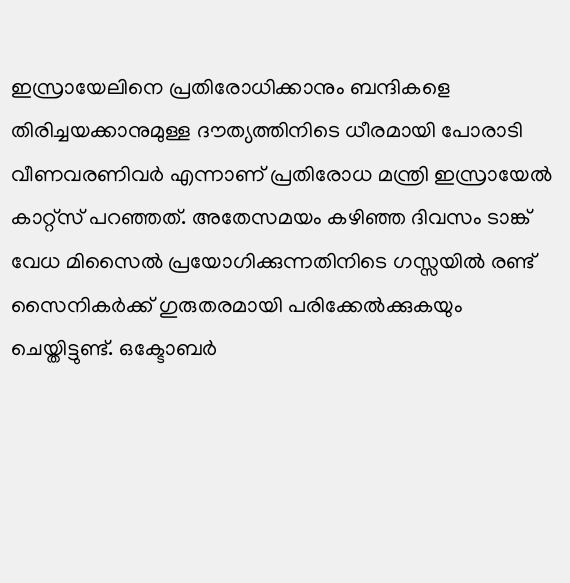ഇസ്രായേലിനെ പ്രതിരോധിക്കാനും ബന്ദികളെ തിരിച്ചയക്കാനുമുള്ള ദൗത്യത്തിനിടെ ധീരമായി പോരാടി വീണവരണിവര്‍ എന്നാണ് പ്രതിരോധ മന്ത്രി ഇസ്രായേൽ കാറ്റ്സ് പറഞ്ഞത്. അതേസമയം കഴിഞ്ഞ ദിവസം ടാങ്ക് വേധ മിസൈൽ പ്രയോഗിക്കുന്നതിനിടെ ഗസ്സയില്‍ രണ്ട് സൈനികര്‍ക്ക് ഗുരുതരമായി പരിക്കേല്‍ക്കുകയും ചെയ്തിട്ടുണ്ട്. ഒക്ടോബർ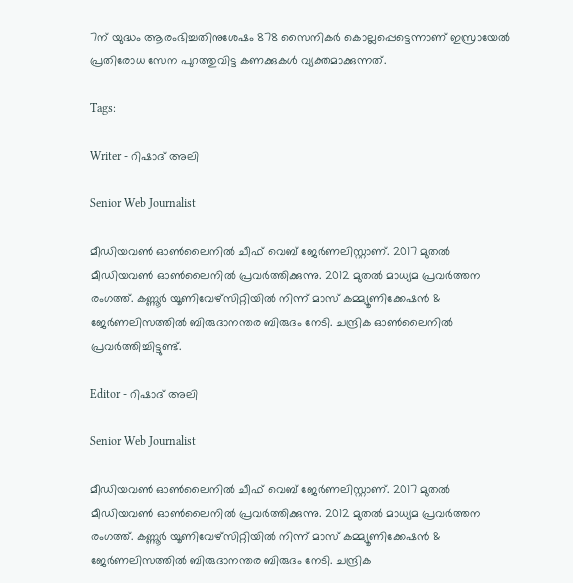7ന് യുദ്ധം ആരംഭിച്ചതിനുശേഷം 878 സൈനികർ കൊല്ലപ്പെട്ടെന്നാണ് ഇസ്രായേൽ പ്രതിരോധ സേന പുറത്തുവിട്ട കണക്കുകൾ വ്യക്തമാക്കുന്നത്.

Tags:

Writer - റിഷാദ് അലി

Senior Web Journalist

മീഡിയവൺ ഓൺലൈനിൽ ചീഫ് വെബ് ജേർണലിസ്റ്റാണ്. 2017 മുതൽ മീഡിയവൺ ഓൺലൈനിൽ പ്രവർത്തിക്കുന്നു. 2012 മുതൽ മാധ്യമ പ്രവർത്തന രംഗത്ത്. കണ്ണൂര്‍ യൂണിവേഴ്‌സിറ്റിയിൽ നിന്ന് മാസ് കമ്മ്യൂണിക്കേഷന്‍ & ജേര്‍ണലിസത്തില്‍ ബിരുദാനന്തര ബിരുദം നേടി. ചന്ദ്രിക ഓണ്‍ലൈനില്‍ പ്രവര്‍ത്തിച്ചിട്ടുണ്ട്.

Editor - റിഷാദ് അലി

Senior Web Journalist

മീഡിയവൺ ഓൺലൈനിൽ ചീഫ് വെബ് ജേർണലിസ്റ്റാണ്. 2017 മുതൽ മീഡിയവൺ ഓൺലൈനിൽ പ്രവർത്തിക്കുന്നു. 2012 മുതൽ മാധ്യമ പ്രവർത്തന രംഗത്ത്. കണ്ണൂര്‍ യൂണിവേഴ്‌സിറ്റിയിൽ നിന്ന് മാസ് കമ്മ്യൂണിക്കേഷന്‍ & ജേര്‍ണലിസത്തില്‍ ബിരുദാനന്തര ബിരുദം നേടി. ചന്ദ്രിക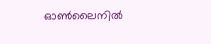ഓണ്‍ലൈനില്‍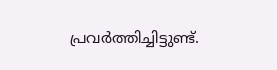പ്രവര്‍ത്തിച്ചിട്ടുണ്ട്.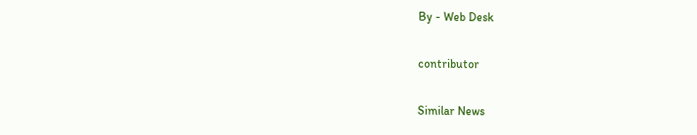By - Web Desk

contributor

Similar News